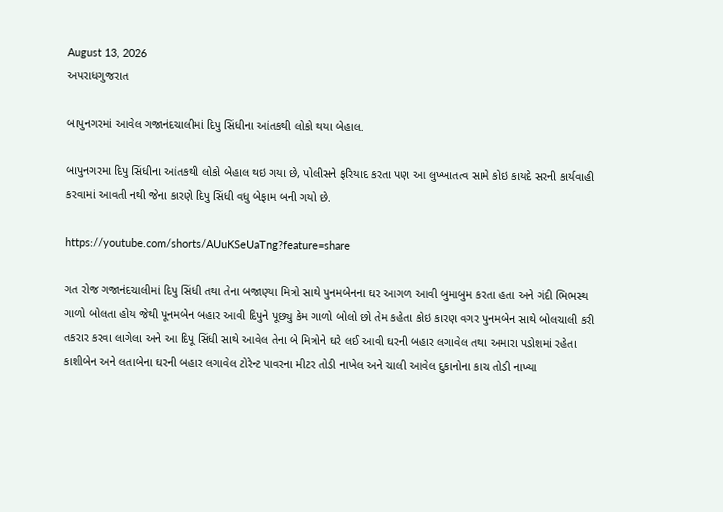August 13, 2026
અપરાધગુજરાત

બાપુનગરમાં આવેલ ગજાનંદચાલીમાં દિપુ સિંધીના આંતકથી લોકો થયા બેહાલ.

બાપુનગરમા દિપુ સિંધીના આંતકથી લોકો બેહાલ થઇ ગયા છે, પોલીસને ફરિયાદ કરતા પણ આ લુખ્ખાતત્વ સામે કોઇ કાયદે સરની કાર્યવાહી કરવામાં આવતી નથી જેના કારણે દિપુ સિંધી વધુ બેફામ બની ગયો છે.

https://youtube.com/shorts/AUuKSeUaTng?feature=share

ગત રોજ ગજાનંદચાલીમાં દિપુ સિંધી તથા તેના બજાણ્યા મિત્રો સાથે પુનમબેનના ઘર આગળ આવી બુમાબુમ કરતા હતા અને ગંદી ભિભસ્થ ગાળો બોલતા હોય જેથી પૂનમબેન બહાર આવી દિપુને પૂછ્યુ કેમ ગાળો બોલો છો તેમ કહેતા કોઇ કારણ વગર પુનમબેન સાથે બોલચાલી કરી તકરાર કરવા લાગેલા અને આ દિપૂ સિંધી સાથે આવેલ તેના બે મિત્રોને ઘરે લઈ આવી ઘરની બહાર લગાવેલ તથા અમારા પડોશમાં રહેતા કાશીબેન અને લતાબેના ઘરની બહાર લગાવેલ ટોરેન્ટ પાવરના મીટર તોડી નાખેલ અને ચાલી આવેલ દુકાનોના કાચ તોડી નાખ્યા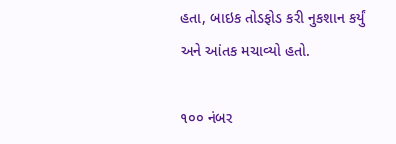હતા, બાઇક તોડફોડ કરી નુકશાન કર્યું અને આંતક મચાવ્યો હતો.

૧૦૦ નંબર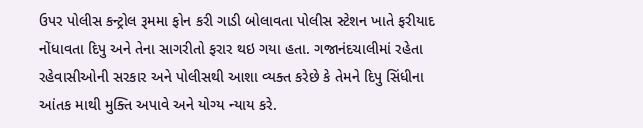ઉપર પોલીસ કન્ટ્રોલ રૂમમા ફોન કરી ગાડી બોલાવતા પોલીસ સ્ટેશન ખાતે ફરીયાદ નોંધાવતા દિપુ અને તેના સાગરીતો ફરાર થઇ ગયા હતા. ગજાનંદચાલીમાં રહેતા રહેવાસીઓની સરકાર અને પોલીસથી આશા વ્યક્ત કરેછે કે તેમને દિપુ સિંધીના આંતક માથી મુક્તિ અપાવે અને યોગ્ય ન્યાય કરે.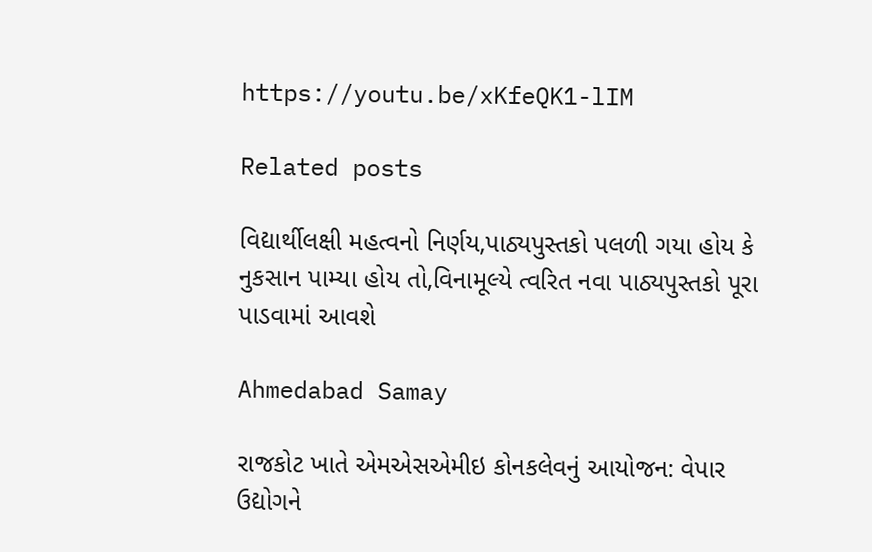https://youtu.be/xKfeQK1-lIM

Related posts

વિદ્યાર્થીલક્ષી મહત્વનો નિર્ણય,પાઠ્યપુસ્તકો પલળી ગયા હોય કે નુકસાન પામ્યા હોય તો,વિનામૂલ્યે ત્વરિત નવા પાઠ્યપુસ્તકો પૂરા પાડવામાં આવશે

Ahmedabad Samay

રાજકોટ ખાતે એમએસએમીઇ કોનકલેવનું આયોજન: વેપાર ઉદ્યોગને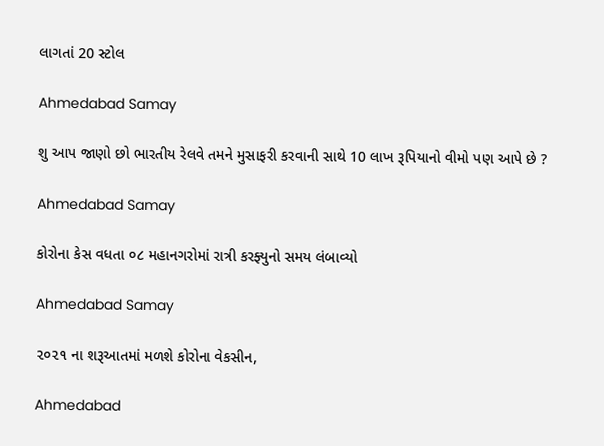લાગતાં 20 સ્ટોલ

Ahmedabad Samay

શુ આપ જાણો છો ભારતીય રેલવે તમને મુસાફરી કરવાની સાથે 10 લાખ રૂપિયાનો વીમો પણ આપે છે ?

Ahmedabad Samay

કોરોના કેસ વધતા ૦૮ મહાનગરોમાં રાત્રી કરફ્યુનો સમય લંબાવ્યો

Ahmedabad Samay

૨૦૨૧ ના શરૂઆતમાં મળશે કોરોના વેકસીન,

Ahmedabad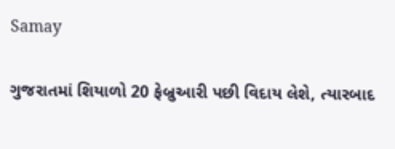Samay

ગુજરાતમાં શિયાળો 20 ફેબ્રુઆરી પછી વિદાય લેશે, ત્યારબાદ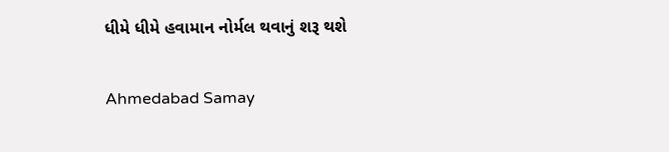ધીમે ધીમે હવામાન નોર્મલ થવાનું શરૂ થશે

Ahmedabad Samay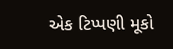એક ટિપ્પણી મૂકો